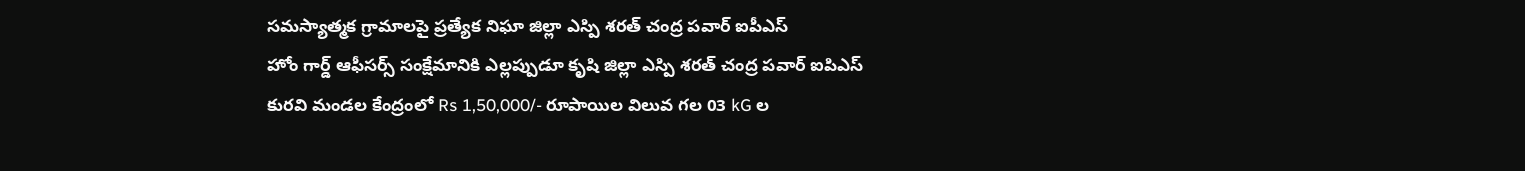సమస్యాత్మక గ్రామాలపై ప్రత్యేక నిఘా జిల్లా ఎస్పి శరత్ చంద్ర పవార్ ఐపీఎస్
హోం గార్డ్ ఆఫీసర్స్ సంక్షేమానికి ఎల్లప్పుడూ కృషి జిల్లా ఎస్పి శరత్ చంద్ర పవార్ ఐపిఎస్
కురవి మండల కేంద్రంలో Rs 1,50,000/- రూపాయిల విలువ గల 03 kG ల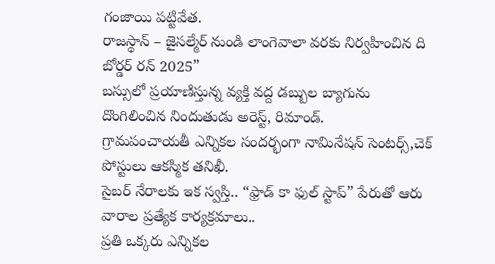గంజాయి పట్టివేత.
రాజస్థాన్ – జైసల్మేర్ నుండి లాంగెవాలా వరకు నిర్వహించిన ది బోర్డర్ రన్ 2025”
బస్సులో ప్రయాణిస్తున్న వ్యక్తి వద్ద డబ్బుల బ్యాగును దొంగిలించిన నిందుతుడు అరెస్ట్, రిమాండ్.
గ్రామపంచాయతీ ఎన్నికల సందర్భంగా నామినేషన్ సెంటర్స్,చెక్ పోస్టులు ఆకస్మిక తనిఖీ.
సైబర్ నేరాలకు ఇక స్వస్తి.. “ఫ్రాడ్ కా ఫుల్ స్టాప్” పేరుతో ఆరు వారాల ప్రత్యేక కార్యక్రమాలు..
ప్రతి ఒక్కరు ఎన్నికల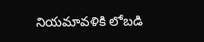నియమావళికి లోబడి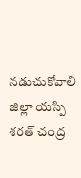నడుచుకోవాలి జిల్లా యస్పి శరత్ చంద్ర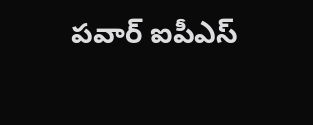పవార్ ఐపీఎస్